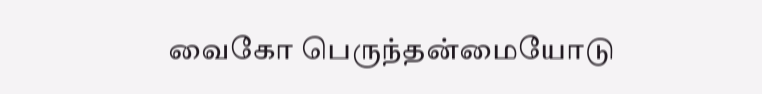வைகோ பெருந்தன்மையோடு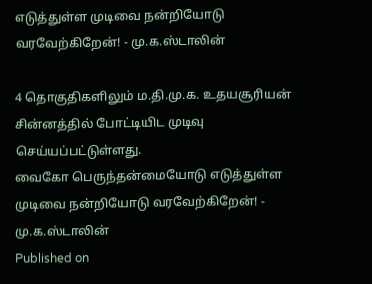எடுத்துள்ள முடிவை நன்றியோடு வரவேற்கிறேன்! - மு.க.ஸ்டாலின்

4 தொகுதிகளிலும் ம.தி.மு.க. உதயசூரியன் சின்னத்தில் போட்டியிட முடிவு செய்யப்பட்டுள்ளது.
வைகோ பெருந்தன்மையோடு எடுத்துள்ள முடிவை நன்றியோடு வரவேற்கிறேன்! - மு.க.ஸ்டாலின்
Published on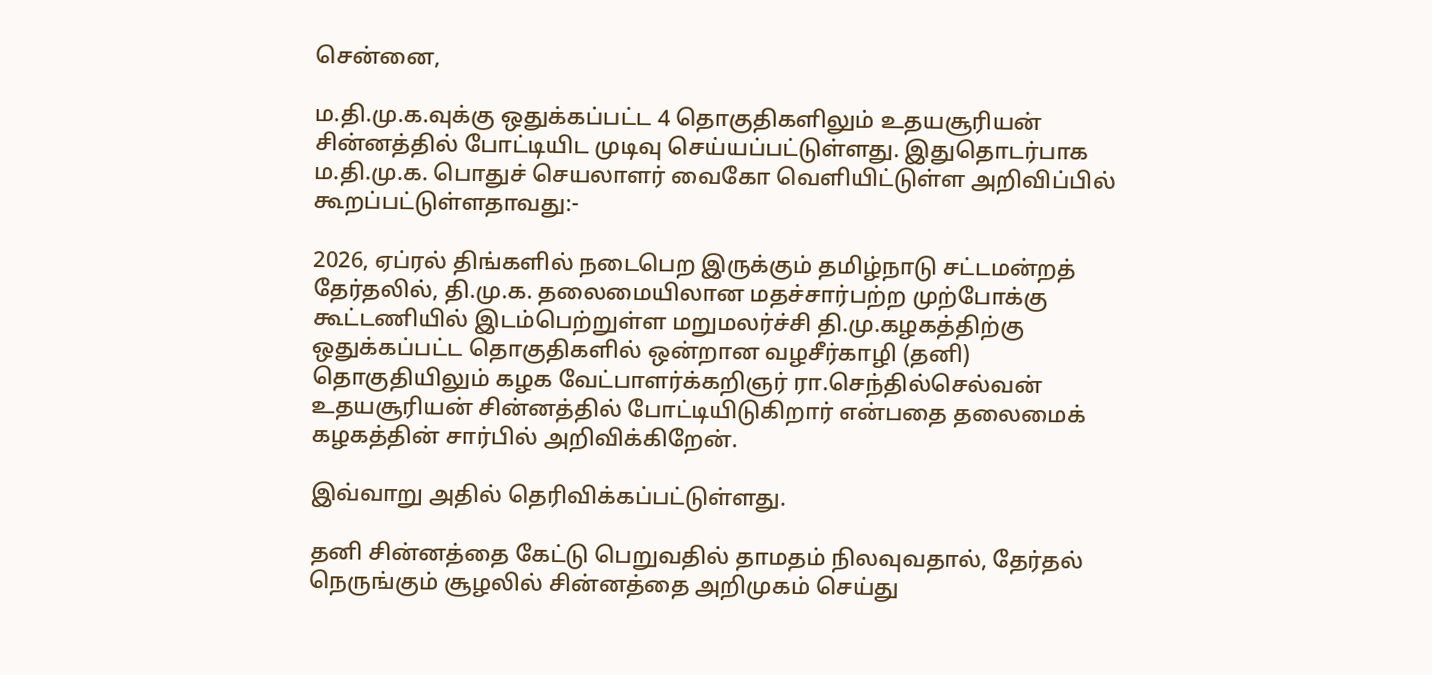சென்னை,

ம.தி.மு.க.வுக்கு ஒதுக்கப்பட்ட 4 தொகுதிகளிலும் உதயசூரியன் சின்னத்தில் போட்டியிட முடிவு செய்யப்பட்டுள்ளது. இதுதொடர்பாக ம.தி.மு.க. பொதுச் செயலாளர் வைகோ வெளியிட்டுள்ள அறிவிப்பில் கூறப்பட்டுள்ளதாவது:-

2026, ஏப்ரல் திங்களில் நடைபெற இருக்கும் தமிழ்நாடு சட்டமன்றத் தேர்தலில், தி.மு.க. தலைமையிலான மதச்சார்பற்ற முற்போக்கு கூட்டணியில் இடம்பெற்றுள்ள மறுமலர்ச்சி தி.மு.கழகத்திற்கு ஒதுக்கப்பட்ட தொகுதிகளில் ஒன்றான வழசீர்காழி (தனி) தொகுதியிலும் கழக வேட்பாளர்க்கறிஞர் ரா.செந்தில்செல்வன் உதயசூரியன் சின்னத்தில் போட்டியிடுகிறார் என்பதை தலைமைக் கழகத்தின் சார்பில் அறிவிக்கிறேன்.

இவ்வாறு அதில் தெரிவிக்கப்பட்டுள்ளது.

தனி சின்னத்தை கேட்டு பெறுவதில் தாமதம் நிலவுவதால், தேர்தல் நெருங்கும் சூழலில் சின்னத்தை அறிமுகம் செய்து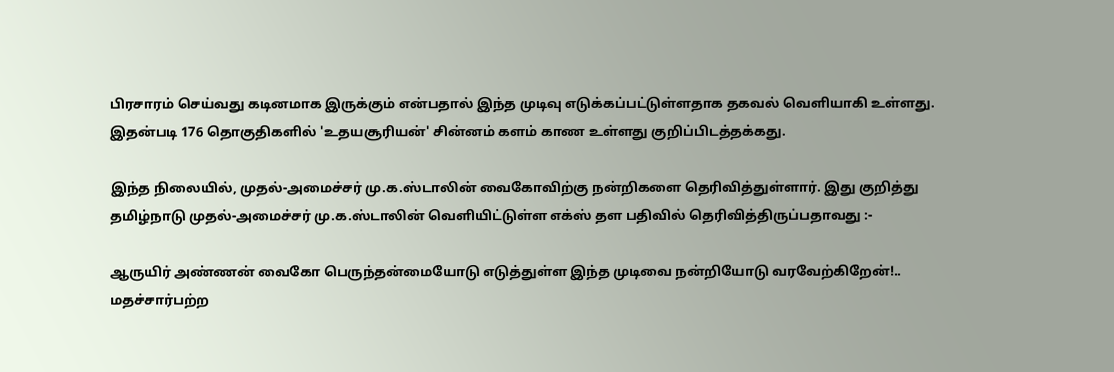பிரசாரம் செய்வது கடினமாக இருக்கும் என்பதால் இந்த முடிவு எடுக்கப்பட்டுள்ளதாக தகவல் வெளியாகி உள்ளது. இதன்படி 176 தொகுதிகளில் 'உதயசூரியன்' சின்னம் களம் காண உள்ளது குறிப்பிடத்தக்கது.

இந்த நிலையில், முதல்-அமைச்சர் மு.க.ஸ்டாலின் வைகோவிற்கு நன்றிகளை தெரிவித்துள்ளார். இது குறித்து தமிழ்நாடு முதல்-அமைச்சர் மு.க.ஸ்டாலின் வெளியிட்டுள்ள எக்ஸ் தள பதிவில் தெரிவித்திருப்பதாவது :-

ஆருயிர் அண்ணன் வைகோ பெருந்தன்மையோடு எடுத்துள்ள இந்த முடிவை நன்றியோடு வரவேற்கிறேன்!.. மதச்சார்பற்ற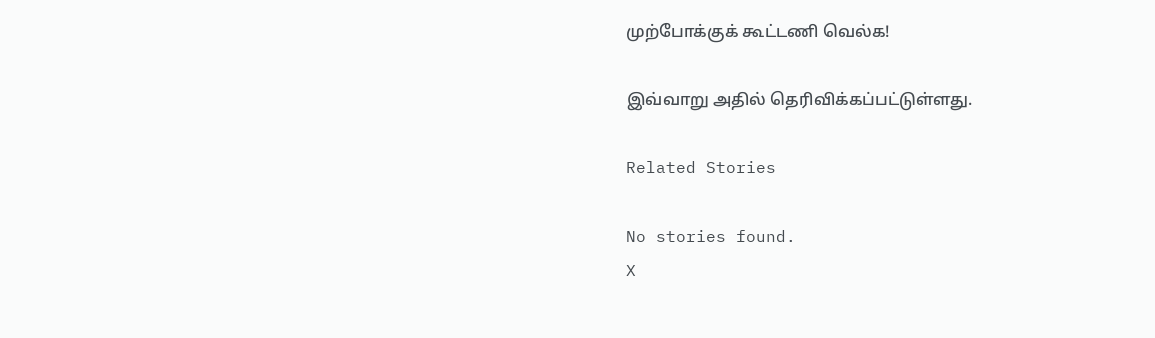முற்போக்குக் கூட்டணி வெல்க!

இவ்வாறு அதில் தெரிவிக்கப்பட்டுள்ளது.

Related Stories

No stories found.
X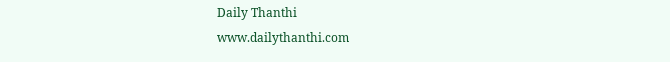Daily Thanthi
www.dailythanthi.com